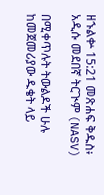ዘኁልቍ 15:21 መጽሐፍ ቅዱስ፥ አዲሱ መደበኛ ትርጒም (NASV)

በሚቀጥሉት ትውልዶች ሁሉ ከመጀመሪያው ዱቄት ላይ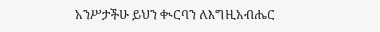አንሥታችሁ ይህን ቊርባን ለእግዚአብሔር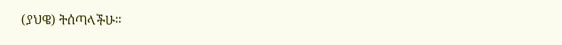(ያህዌ) ትሰጣላችሁ።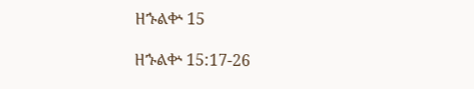ዘኁልቍ 15

ዘኁልቍ 15:17-26